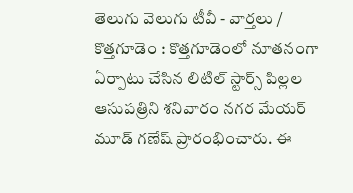తెలుగు వెలుగు టీవీ - వార్తలు / కొత్తగూడెం : కొత్తగూడెంలో నూతనంగా ఏర్పాటు చేసిన లిటిల్ స్టార్స్ పిల్లల ఆసుపత్రిని శనివారం నగర మేయర్ మూడ్ గణేష్ ప్రారంభించారు. ఈ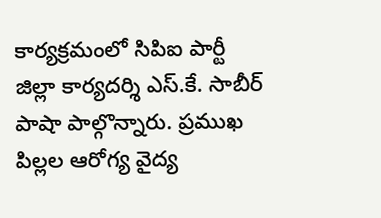కార్యక్రమంలో సిపిఐ పార్టీ జిల్లా కార్యదర్శి ఎస్.కే. సాబీర్ పాషా పాల్గొన్నారు. ప్రముఖ పిల్లల ఆరోగ్య వైద్య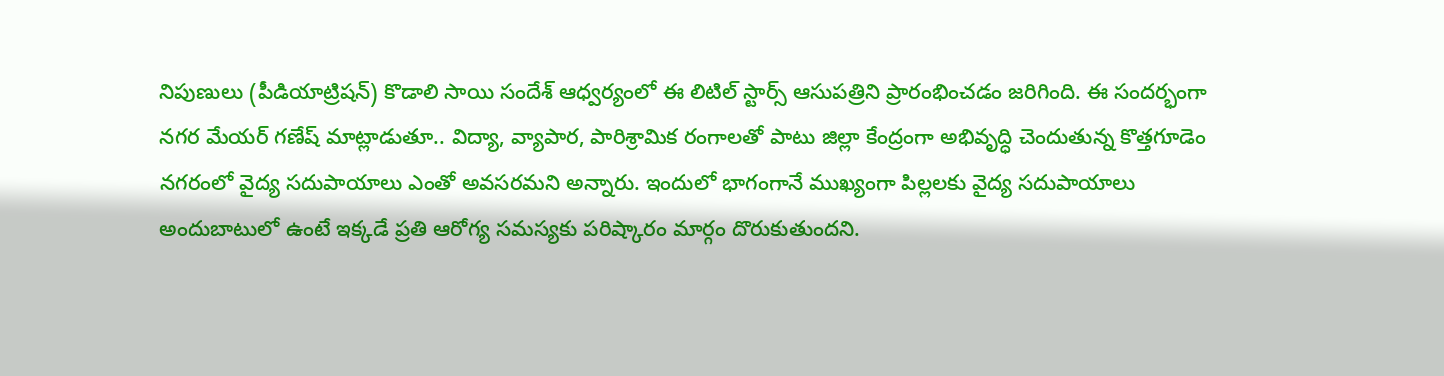నిపుణులు (పీడియాట్రిషన్) కొడాలి సాయి సందేశ్ ఆధ్వర్యంలో ఈ లిటిల్ స్టార్స్ ఆసుపత్రిని ప్రారంభించడం జరిగింది. ఈ సందర్భంగా నగర మేయర్ గణేష్ మాట్లాడుతూ.. విద్యా, వ్యాపార, పారిశ్రామిక రంగాలతో పాటు జిల్లా కేంద్రంగా అభివృద్ధి చెందుతున్న కొత్తగూడెం నగరంలో వైద్య సదుపాయాలు ఎంతో అవసరమని అన్నారు. ఇందులో భాగంగానే ముఖ్యంగా పిల్లలకు వైద్య సదుపాయాలు అందుబాటులో ఉంటే ఇక్కడే ప్రతి ఆరోగ్య సమస్యకు పరిష్కారం మార్గం దొరుకుతుందని.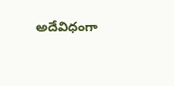అదేవిధంగా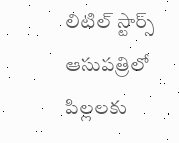లిటిల్ స్టార్స్ ఆసుపత్రిలో పిల్లలకు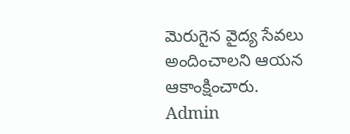మెరుగైన వైద్య సేవలు అందించాలని ఆయన ఆకాంక్షించారు.
Admin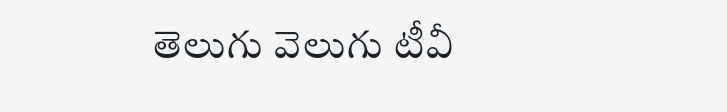తెలుగు వెలుగు టీవీ